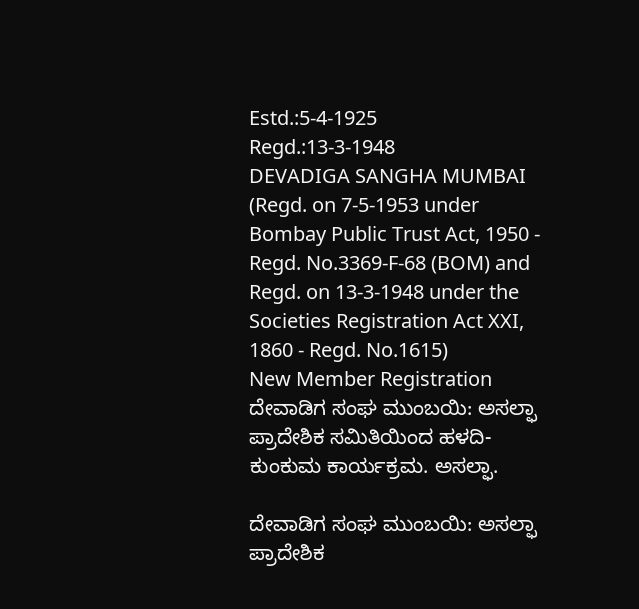Estd.:5-4-1925
Regd.:13-3-1948
DEVADIGA SANGHA MUMBAI
(Regd. on 7-5-1953 under Bombay Public Trust Act, 1950 - Regd. No.3369-F-68 (BOM) and
Regd. on 13-3-1948 under the Societies Registration Act XXI, 1860 - Regd. No.1615)
New Member Registration
ದೇವಾಡಿಗ ಸಂಘ ಮುಂಬಯಿ: ಅಸಲ್ಫಾ ಪ್ರಾದೇಶಿಕ ಸಮಿತಿಯಿಂದ ಹಳದಿ-ಕುಂಕುಮ ಕಾರ್ಯಕ್ರಮ. ಅಸಲ್ಫಾ.

ದೇವಾಡಿಗ ಸಂಘ ಮುಂಬಯಿ: ಅಸಲ್ಫಾ ಪ್ರಾದೇಶಿಕ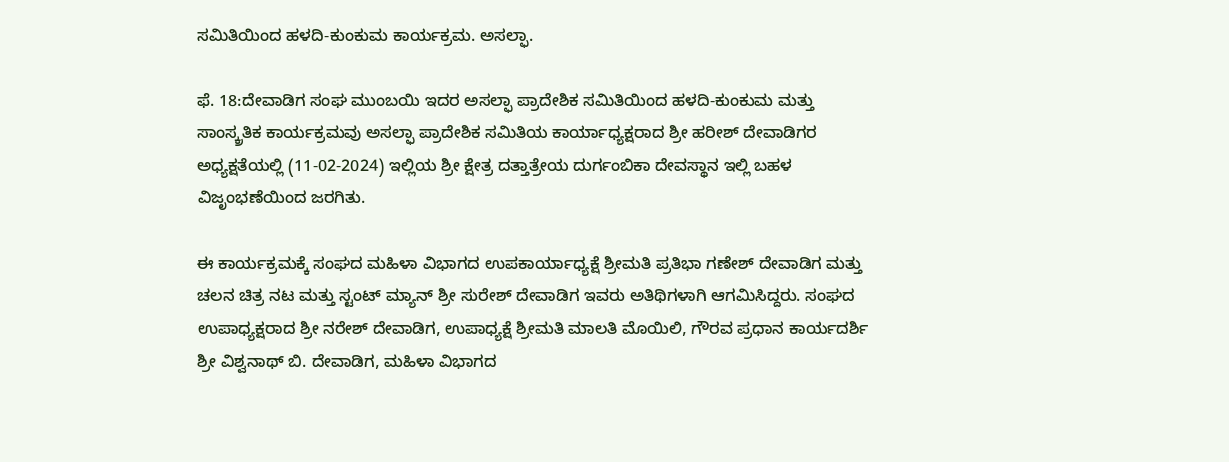ಸಮಿತಿಯಿಂದ ಹಳದಿ-ಕುಂಕುಮ ಕಾರ್ಯಕ್ರಮ. ಅಸಲ್ಫಾ.

ಫೆ. 18:ದೇವಾಡಿಗ ಸಂಘ ಮುಂಬಯಿ ಇದರ ಅಸಲ್ಫಾ ಪ್ರಾದೇಶಿಕ ಸಮಿತಿಯಿಂದ ಹಳದಿ-ಕುಂಕುಮ ಮತ್ತು ಸಾಂಸ್ಕ್ರತಿಕ ಕಾರ್ಯಕ್ರಮವು ಅಸಲ್ಫಾ ಪ್ರಾದೇಶಿಕ ಸಮಿತಿಯ ಕಾರ್ಯಾಧ್ಯಕ್ಷರಾದ ಶ್ರೀ ಹರೀಶ್ ದೇವಾಡಿಗರ ಅಧ್ಯಕ್ಷತೆಯಲ್ಲಿ (11-02-2024) ಇಲ್ಲಿಯ ಶ್ರೀ ಕ್ಷೇತ್ರ ದತ್ತಾತ್ರೇಯ ದುರ್ಗಂಬಿಕಾ ದೇವಸ್ಥಾನ ಇಲ್ಲಿ ಬಹಳ ವಿಜೃಂಭಣೆಯಿಂದ ಜರಗಿತು.

ಈ ಕಾರ್ಯಕ್ರಮಕ್ಕೆ ಸಂಘದ ಮಹಿಳಾ ವಿಭಾಗದ ಉಪಕಾರ್ಯಾಧ್ಯಕ್ಷೆ ಶ್ರೀಮತಿ ಪ್ರತಿಭಾ ಗಣೇಶ್ ದೇವಾಡಿಗ ಮತ್ತು ಚಲನ ಚಿತ್ರ ನಟ ಮತ್ತು ಸ್ಟಂಟ್ ಮ್ಯಾನ್ ಶ್ರೀ ಸುರೇಶ್ ದೇವಾಡಿಗ ಇವರು ಅತಿಥಿಗಳಾಗಿ ಆಗಮಿಸಿದ್ದರು. ಸಂಘದ ಉಪಾಧ್ಯಕ್ಷರಾದ ಶ್ರೀ ನರೇಶ್ ದೇವಾಡಿಗ, ಉಪಾಧ್ಯಕ್ಷೆ ಶ್ರೀಮತಿ ಮಾಲತಿ ಮೊಯಿಲಿ, ಗೌರವ ಪ್ರಧಾನ ಕಾರ್ಯದರ್ಶಿ ಶ್ರೀ ವಿಶ್ವನಾಥ್ ಬಿ. ದೇವಾಡಿಗ, ಮಹಿಳಾ ವಿಭಾಗದ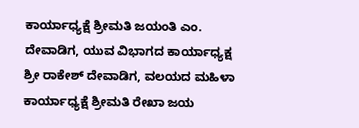ಕಾರ್ಯಾಧ್ಯಕ್ಷೆ ಶ್ರೀಮತಿ ಜಯಂತಿ ಎಂ. ದೇವಾಡಿಗ, ಯುವ ವಿಭಾಗದ ಕಾರ್ಯಾಧ್ಯಕ್ಷ ಶ್ರೀ ರಾಕೇಶ್ ದೇವಾಡಿಗ, ವಲಯದ ಮಹಿಳಾ ಕಾರ್ಯಾಧ್ಯಕ್ಷೆ ಶ್ರೀಮತಿ ರೇಖಾ ಜಯ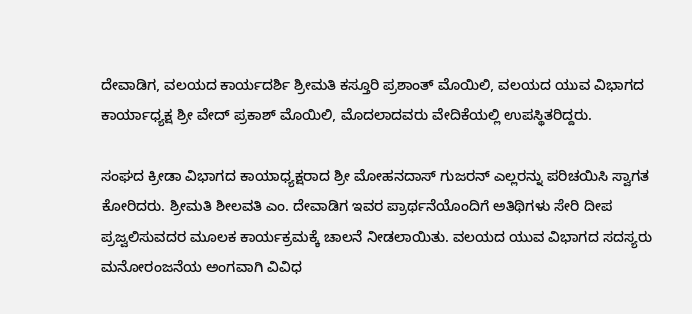ದೇವಾಡಿಗ, ವಲಯದ ಕಾರ್ಯದರ್ಶಿ ಶ್ರೀಮತಿ ಕಸ್ತೂರಿ ಪ್ರಶಾಂತ್ ಮೊಯಿಲಿ, ವಲಯದ ಯುವ ವಿಭಾಗದ ಕಾರ್ಯಾಧ್ಯಕ್ಷ ಶ್ರೀ ವೇದ್ ಪ್ರಕಾಶ್ ಮೊಯಿಲಿ, ಮೊದಲಾದವರು ವೇದಿಕೆಯಲ್ಲಿ ಉಪಸ್ಥಿತರಿದ್ದರು.

ಸಂಘದ ಕ್ರೀಡಾ ವಿಭಾಗದ ಕಾಯಾಧ್ಯಕ್ಷರಾದ ಶ್ರೀ ಮೋಹನದಾಸ್ ಗುಜರನ್ ಎಲ್ಲರನ್ನು ಪರಿಚಯಿಸಿ ಸ್ವಾಗತ ಕೋರಿದರು. ಶ್ರೀಮತಿ ಶೀಲವತಿ ಎಂ. ದೇವಾಡಿಗ ಇವರ ಪ್ರಾರ್ಥನೆಯೊಂದಿಗೆ ಅತಿಥಿಗಳು ಸೇರಿ ದೀಪ ಪ್ರಜ್ವಲಿಸುವದರ ಮೂಲಕ ಕಾರ್ಯಕ್ರಮಕ್ಕೆ ಚಾಲನೆ ನೀಡಲಾಯಿತು. ವಲಯದ ಯುವ ವಿಭಾಗದ ಸದಸ್ಯರು ಮನೋರಂಜನೆಯ ಅಂಗವಾಗಿ ವಿವಿಧ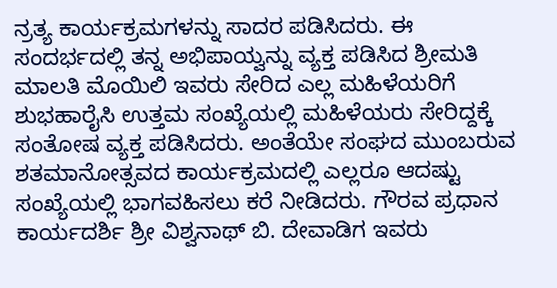ನ್ರತ್ಯ ಕಾರ್ಯಕ್ರಮಗಳನ್ನು ಸಾದರ ಪಡಿಸಿದರು. ಈ ಸಂದರ್ಭದಲ್ಲಿ ತನ್ನ ಅಭಿಪಾಯ್ವನ್ನು ವ್ಯಕ್ತ ಪಡಿಸಿದ ಶ್ರೀಮತಿ ಮಾಲತಿ ಮೊಯಿಲಿ ಇವರು ಸೇರಿದ ಎಲ್ಲ ಮಹಿಳೆಯರಿಗೆ ಶುಭಹಾರೈಸಿ ಉತ್ತಮ ಸಂಖ್ಯೆಯಲ್ಲಿ ಮಹಿಳೆಯರು ಸೇರಿದ್ದಕ್ಕೆ ಸಂತೋಷ ವ್ಯಕ್ತ ಪಡಿಸಿದರು. ಅಂತೆಯೇ ಸಂಘದ ಮುಂಬರುವ ಶತಮಾನೋತ್ಸವದ ಕಾರ್ಯಕ್ರಮದಲ್ಲಿ ಎಲ್ಲರೂ ಆದಷ್ಟು ಸಂಖ್ಯೆಯಲ್ಲಿ ಭಾಗವಹಿಸಲು ಕರೆ ನೀಡಿದರು. ಗೌರವ ಪ್ರಧಾನ ಕಾರ್ಯದರ್ಶಿ ಶ್ರೀ ವಿಶ್ವನಾಥ್ ಬಿ. ದೇವಾಡಿಗ ಇವರು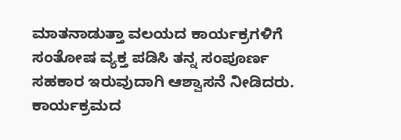ಮಾತನಾಡುತ್ತಾ ವಲಯದ ಕಾರ್ಯಕ್ರಗಳಿಗೆ ಸಂತೋಷ ವ್ಯಕ್ತ ಪಡಿಸಿ ತನ್ನ ಸಂಪೂರ್ಣ ಸಹಕಾರ ಇರುವುದಾಗಿ ಆಶ್ವಾಸನೆ ನೀಡಿದರು. ಕಾರ್ಯಕ್ರಮದ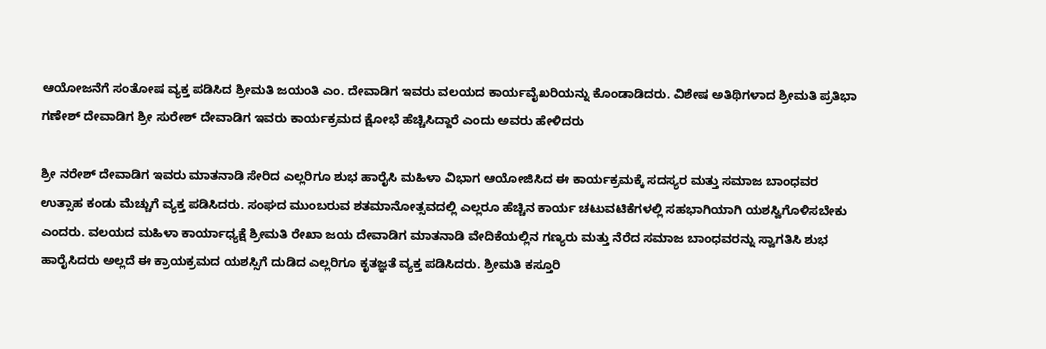ಆಯೋಜನೆಗೆ ಸಂತೋಷ ವ್ಯಕ್ತ ಪಡಿಸಿದ ಶ್ರೀಮತಿ ಜಯಂತಿ ಎಂ. ದೇವಾಡಿಗ ಇವರು ವಲಯದ ಕಾರ್ಯವೈಖರಿಯನ್ನು ಕೊಂಡಾಡಿದರು. ವಿಶೇಷ ಅತಿಥಿಗಳಾದ ಶ್ರೀಮತಿ ಪ್ರತಿಭಾ ಗಣೇಶ್ ದೇವಾಡಿಗ ಶ್ರೀ ಸುರೇಶ್ ದೇವಾಡಿಗ ಇವರು ಕಾರ್ಯಕ್ರಮದ ಕ್ಷೋಭೆ ಹೆಚ್ಚಿಸಿದ್ದಾರೆ ಎಂದು ಅವರು ಹೇಳಿದರು

ಶ್ರೀ ನರೇಶ್ ದೇವಾಡಿಗ ಇವರು ಮಾತನಾಡಿ ಸೇರಿದ ಎಲ್ಲರಿಗೂ ಶುಭ ಹಾರೈಸಿ ಮಹಿಳಾ ವಿಭಾಗ ಆಯೋಜಿಸಿದ ಈ ಕಾರ್ಯಕ್ರಮಕ್ಕೆ ಸದಸ್ಯರ ಮತ್ತು ಸಮಾಜ ಬಾಂಧವರ ಉತ್ಸಾಹ ಕಂಡು ಮೆಚ್ಚುಗೆ ವ್ಯಕ್ತ ಪಡಿಸಿದರು. ಸಂಘದ ಮುಂಬರುವ ಶತಮಾನೋತ್ಸವದಲ್ಲಿ ಎಲ್ಲರೂ ಹೆಚ್ಚಿನ ಕಾರ್ಯ ಚಟುವಟಿಕೆಗಳಲ್ಲಿ ಸಹಭಾಗಿಯಾಗಿ ಯಶಸ್ವಿಗೊಳಿಸಬೇಕು ಎಂದರು. ವಲಯದ ಮಹಿಳಾ ಕಾರ್ಯಾಧ್ಯಕ್ಷೆ ಶ್ರೀಮತಿ ರೇಖಾ ಜಯ ದೇವಾಡಿಗ ಮಾತನಾಡಿ ವೇದಿಕೆಯಲ್ಲಿನ ಗಣ್ಯರು ಮತ್ತು ನೆರೆದ ಸಮಾಜ ಬಾಂಧವರನ್ನು ಸ್ವಾಗತಿಸಿ ಶುಭ ಹಾರೈಸಿದರು ಅಲ್ಲದೆ ಈ ಕ್ರಾಯಕ್ರಮದ ಯಶಸ್ಸಿಗೆ ದುಡಿದ ಎಲ್ಲರಿಗೂ ಕೃತಜ್ಞತೆ ವ್ಯಕ್ತ ಪಡಿಸಿದರು. ಶ್ರೀಮತಿ ಕಸ್ತೂರಿ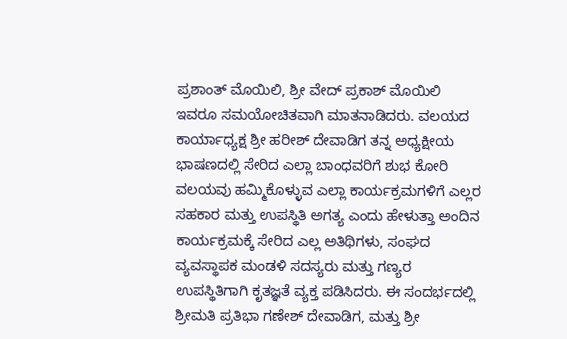ಪ್ರಶಾಂತ್ ಮೊಯಿಲಿ, ಶ್ರೀ ವೇದ್ ಪ್ರಕಾಶ್ ಮೊಯಿಲಿ ಇವರೂ ಸಮಯೋಚಿತವಾಗಿ ಮಾತನಾಡಿದರು. ವಲಯದ ಕಾರ್ಯಾಧ್ಯಕ್ಷ ಶ್ರೀ ಹರೀಶ್ ದೇವಾಡಿಗ ತನ್ನ ಅಧ್ಯಕ್ಷೀಯ ಭಾಷಣದಲ್ಲಿ ಸೇರಿದ ಎಲ್ಲಾ ಬಾಂಧವರಿಗೆ ಶುಭ ಕೋರಿ ವಲಯವು ಹಮ್ಮಿಕೊಳ್ಳುವ ಎಲ್ಲಾ ಕಾರ್ಯಕ್ರಮಗಳಿಗೆ ಎಲ್ಲರ ಸಹಕಾರ ಮತ್ತು ಉಪಸ್ಥಿತಿ ಅಗತ್ಯ ಎಂದು ಹೇಳುತ್ತಾ ಅಂದಿನ ಕಾರ್ಯಕ್ರಮಕ್ಕೆ ಸೇರಿದ ಎಲ್ಲ ಅತಿಥಿಗಳು, ಸಂಘದ ವ್ಯವಸ್ಥಾಪಕ ಮಂಡಳಿ ಸದಸ್ಯರು ಮತ್ತು ಗಣ್ಯರ ಉಪಸ್ಥಿತಿಗಾಗಿ ಕೃತಜ್ಞತೆ ವ್ಯಕ್ತ ಪಡಿಸಿದರು. ಈ ಸಂದರ್ಭದಲ್ಲಿ ಶ್ರೀಮತಿ ಪ್ರತಿಭಾ ಗಣೇಶ್ ದೇವಾಡಿಗ, ಮತ್ತು ಶ್ರೀ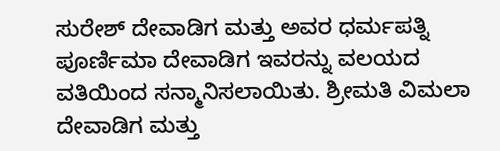ಸುರೇಶ್ ದೇವಾಡಿಗ ಮತ್ತು ಅವರ ಧರ್ಮಪತ್ನಿ ಪೂರ್ಣಿಮಾ ದೇವಾಡಿಗ ಇವರನ್ನು ವಲಯದ ವತಿಯಿಂದ ಸನ್ಮಾನಿಸಲಾಯಿತು. ಶ್ರೀಮತಿ ವಿಮಲಾ ದೇವಾಡಿಗ ಮತ್ತು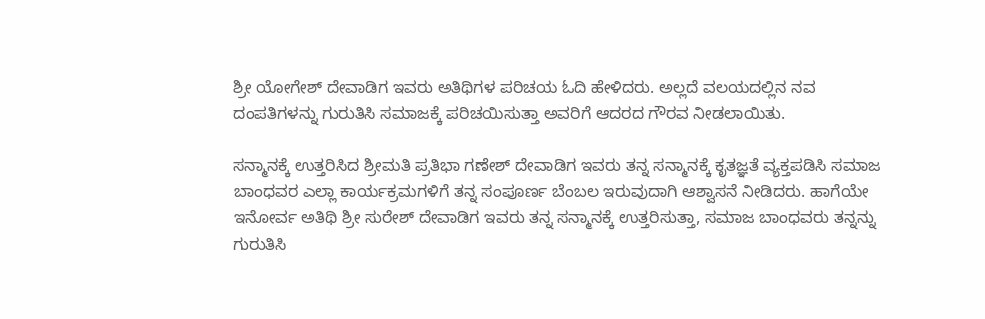ಶ್ರೀ ಯೋಗೇಶ್ ದೇವಾಡಿಗ ಇವರು ಅತಿಥಿಗಳ ಪರಿಚಯ ಓದಿ ಹೇಳಿದರು. ಅಲ್ಲದೆ ವಲಯದಲ್ಲಿನ ನವ ದಂಪತಿಗಳನ್ನು ಗುರುತಿಸಿ ಸಮಾಜಕ್ಕೆ ಪರಿಚಯಿಸುತ್ತಾ ಅವರಿಗೆ ಆದರದ ಗೌರವ ನೀಡಲಾಯಿತು.

ಸನ್ಮಾನಕ್ಕೆ ಉತ್ತರಿಸಿದ ಶ್ರೀಮತಿ ಪ್ರತಿಭಾ ಗಣೇಶ್ ದೇವಾಡಿಗ ಇವರು ತನ್ನ ಸನ್ಮಾನಕ್ಕೆ ಕೃತಜ್ಞತೆ ವ್ಯಕ್ತಪಡಿಸಿ ಸಮಾಜ ಬಾಂಧವರ ಎಲ್ಲಾ ಕಾರ್ಯಕ್ರಮಗಳಿಗೆ ತನ್ನ ಸಂಪೂರ್ಣ ಬೆಂಬಲ ಇರುವುದಾಗಿ ಆಶ್ವಾಸನೆ ನೀಡಿದರು. ಹಾಗೆಯೇ ಇನೋರ್ವ ಅತಿಥಿ ಶ್ರೀ ಸುರೇಶ್ ದೇವಾಡಿಗ ಇವರು ತನ್ನ ಸನ್ಮಾನಕ್ಕೆ ಉತ್ತರಿಸುತ್ತಾ, ಸಮಾಜ ಬಾಂಧವರು ತನ್ನನ್ನು ಗುರುತಿಸಿ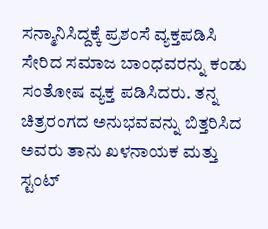ಸನ್ಮಾನಿಸಿದ್ದಕ್ಕೆ ಪ್ರಶಂಸೆ ವ್ಯಕ್ತಪಡಿಸಿ ಸೇರಿದ ಸಮಾಜ ಬಾಂಧವರನ್ನು ಕಂಡು ಸಂತೋಷ ವ್ಯಕ್ತ ಪಡಿಸಿದರು. ತನ್ನ ಚಿತ್ರರಂಗದ ಅನುಭವವನ್ನು ಬಿತ್ತರಿಸಿದ ಅವರು ತಾನು ಖಳನಾಯಕ ಮತ್ತು ಸ್ಟಂಟ್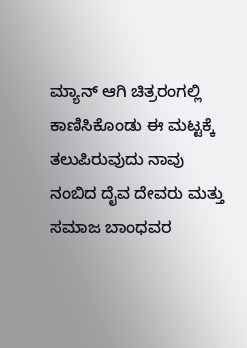ಮ್ಯಾನ್ ಆಗಿ ಚಿತ್ರರಂಗಲ್ಲಿ ಕಾಣಿಸಿಕೊಂಡು ಈ ಮಟ್ಟಕ್ಕೆ ತಲುಪಿರುವುದು ನಾವು ನಂಬಿದ ದೈವ ದೇವರು ಮತ್ತು ಸಮಾಜ ಬಾಂಧವರ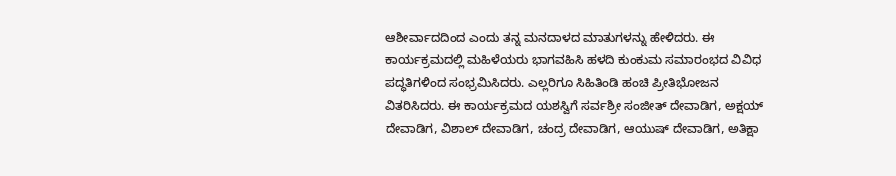ಆಶೀರ್ವಾದದಿಂದ ಎಂದು ತನ್ನ ಮನದಾಳದ ಮಾತುಗಳನ್ನು ಹೇಳಿದರು. ಈ ಕಾರ್ಯಕ್ರಮದಲ್ಲಿ ಮಹಿಳೆಯರು ಭಾಗವಹಿಸಿ ಹಳದಿ ಕುಂಕುಮ ಸಮಾರಂಭದ ವಿವಿಧ ಪದ್ಧತಿಗಳಿಂದ ಸಂಭ್ರಮಿಸಿದರು. ಎಲ್ಲರಿಗೂ ಸಿಹಿತಿಂಡಿ ಹಂಚಿ ಪ್ರೀತಿಭೋಜನ ವಿತರಿಸಿದರು. ಈ ಕಾರ್ಯಕ್ರಮದ ಯಶಸ್ವಿಗೆ ಸರ್ವಶ್ರೀ ಸಂಜೀತ್ ದೇವಾಡಿಗ, ಅಕ್ಷಯ್ ದೇವಾಡಿಗ, ವಿಶಾಲ್ ದೇವಾಡಿಗ, ಚಂದ್ರ ದೇವಾಡಿಗ, ಆಯುಷ್ ದೇವಾಡಿಗ, ಅತಿಕ್ಷಾ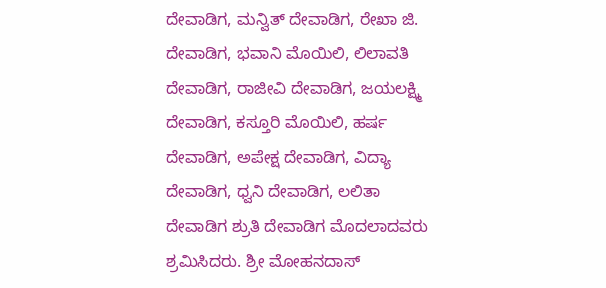ದೇವಾಡಿಗ, ಮನ್ವಿತ್ ದೇವಾಡಿಗ, ರೇಖಾ ಜಿ. ದೇವಾಡಿಗ, ಭವಾನಿ ಮೊಯಿಲಿ, ಲಿಲಾವತಿ ದೇವಾಡಿಗ, ರಾಜೀವಿ ದೇವಾಡಿಗ, ಜಯಲಕ್ಷ್ಮಿ ದೇವಾಡಿಗ, ಕಸ್ತೂರಿ ಮೊಯಿಲಿ, ಹರ್ಷ ದೇವಾಡಿಗ, ಅಪೇಕ್ಷ ದೇವಾಡಿಗ, ವಿದ್ಯಾ ದೇವಾಡಿಗ, ಧ್ವನಿ ದೇವಾಡಿಗ, ಲಲಿತಾ ದೇವಾಡಿಗ ಶ್ರುತಿ ದೇವಾಡಿಗ ಮೊದಲಾದವರು ಶ್ರಮಿಸಿದರು. ಶ್ರೀ ಮೋಹನದಾಸ್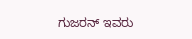ಗುಜರನ್ ಇವರು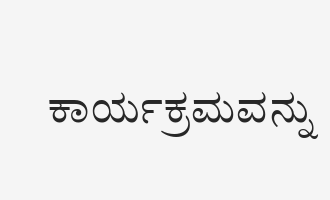ಕಾರ್ಯಕ್ರಮವನ್ನು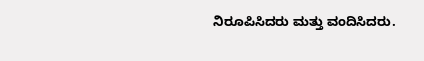ನಿರೂಪಿಸಿದರು ಮತ್ತು ವಂದಿಸಿದರು.